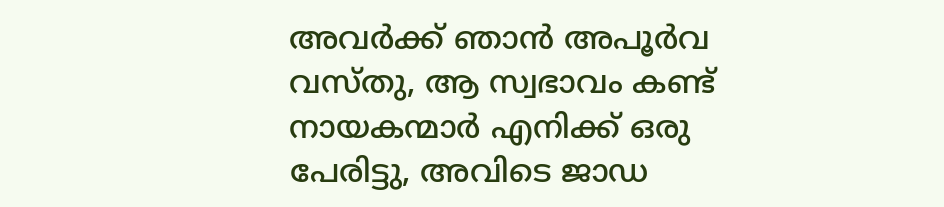അവർക്ക് ഞാൻ അപൂർവ വസ്തു, ആ സ്വഭാവം കണ്ട് നായകന്മാർ എനിക്ക് ഒരു പേരിട്ടു, അവിടെ ജാഡ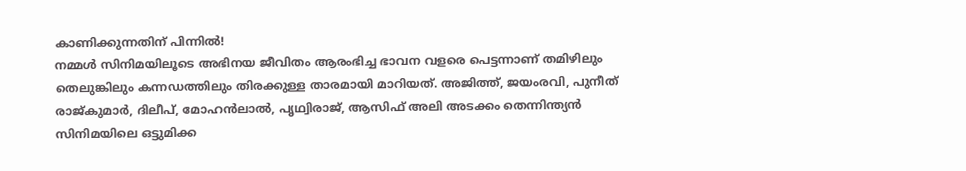കാണിക്കുന്നതിന് പിന്നിൽ!
നമ്മൾ സിനിമയിലൂടെ അഭിനയ ജീവിതം ആരംഭിച്ച ഭാവന വളരെ പെട്ടന്നാണ് തമിഴിലും തെലുങ്കിലും കന്നഡത്തിലും തിരക്കുള്ള താരമായി മാറിയത്. അജിത്ത്, ജയംരവി, പുനീത് രാജ്കുമാർ, ദിലീപ്, മോഹൻലാൽ, പൃഥ്വിരാജ്, ആസിഫ് അലി അടക്കം തെന്നിന്ത്യൻ സിനിമയിലെ ഒട്ടുമിക്ക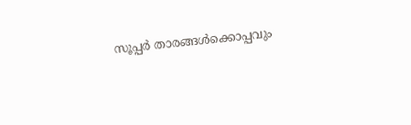സൂപ്പർ താരങ്ങൾക്കൊപ്പവും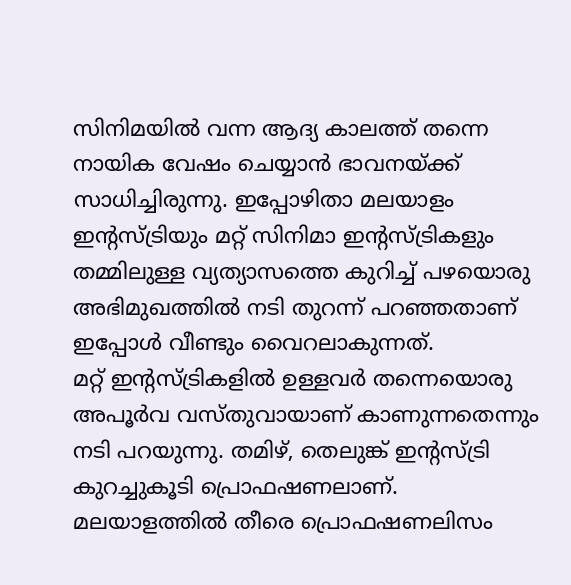സിനിമയിൽ വന്ന ആദ്യ കാലത്ത് തന്നെ നായിക വേഷം ചെയ്യാൻ ഭാവനയ്ക്ക് സാധിച്ചിരുന്നു. ഇപ്പോഴിതാ മലയാളം ഇന്റസ്ട്രിയും മറ്റ് സിനിമാ ഇന്റസ്ട്രികളും തമ്മിലുള്ള വ്യത്യാസത്തെ കുറിച്ച് പഴയൊരു അഭിമുഖത്തിൽ നടി തുറന്ന് പറഞ്ഞതാണ് ഇപ്പോൾ വീണ്ടും വൈറലാകുന്നത്.
മറ്റ് ഇന്റസ്ട്രികളിൽ ഉള്ളവർ തന്നെയൊരു അപൂർവ വസ്തുവായാണ് കാണുന്നതെന്നും നടി പറയുന്നു. തമിഴ്, തെലുങ്ക് ഇന്റസ്ട്രി കുറച്ചുകൂടി പ്രൊഫഷണലാണ്. മലയാളത്തിൽ തീരെ പ്രൊഫഷണലിസം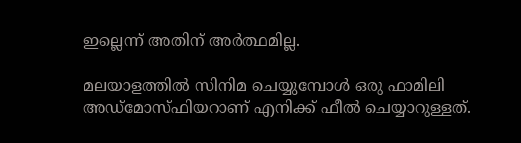ഇല്ലെന്ന് അതിന് അർത്ഥമില്ല.

മലയാളത്തിൽ സിനിമ ചെയ്യുമ്പോൾ ഒരു ഫാമിലി അഡ്മോസ്ഫിയറാണ് എനിക്ക് ഫീൽ ചെയ്യാറുള്ളത്.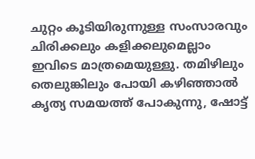ചുറ്റം കൂടിയിരുന്നുള്ള സംസാരവും ചിരിക്കലും കളിക്കലുമെല്ലാം ഇവിടെ മാത്രമെയുള്ളു. തമിഴിലും തെലുങ്കിലും പോയി കഴിഞ്ഞാൽ കൃത്യ സമയത്ത് പോകുന്നു, ഷോട്ട്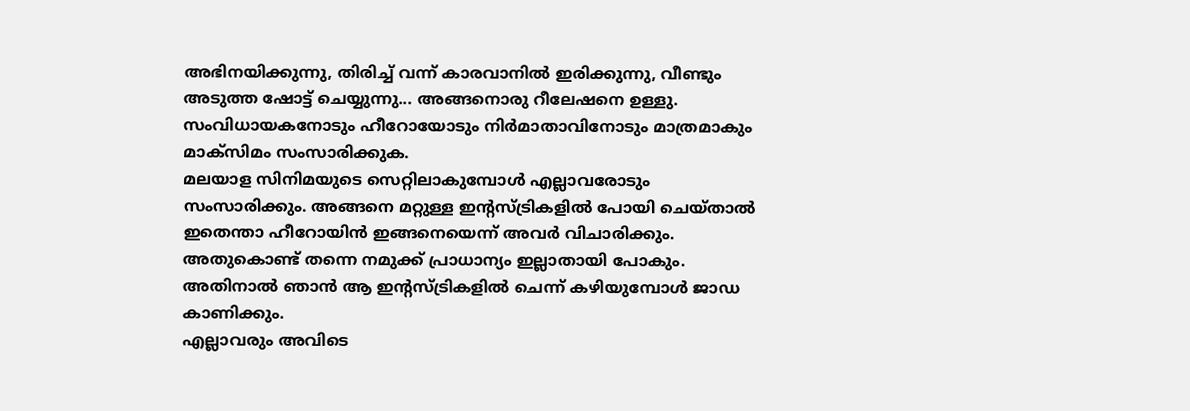അഭിനയിക്കുന്നു, തിരിച്ച് വന്ന് കാരവാനിൽ ഇരിക്കുന്നു, വീണ്ടും അടുത്ത ഷോട്ട് ചെയ്യുന്നു... അങ്ങനൊരു റീലേഷനെ ഉള്ളു. സംവിധായകനോടും ഹീറോയോടും നിർമാതാവിനോടും മാത്രമാകും മാക്സിമം സംസാരിക്കുക.
മലയാള സിനിമയുടെ സെറ്റിലാകുമ്പോൾ എല്ലാവരോടും സംസാരിക്കും. അങ്ങനെ മറ്റുള്ള ഇന്റസ്ട്രികളിൽ പോയി ചെയ്താൽ ഇതെന്താ ഹീറോയിൻ ഇങ്ങനെയെന്ന് അവർ വിചാരിക്കും. അതുകൊണ്ട് തന്നെ നമുക്ക് പ്രാധാന്യം ഇല്ലാതായി പോകും. അതിനാൽ ഞാൻ ആ ഇന്റസ്ട്രികളിൽ ചെന്ന് കഴിയുമ്പോൾ ജാഡ കാണിക്കും.
എല്ലാവരും അവിടെ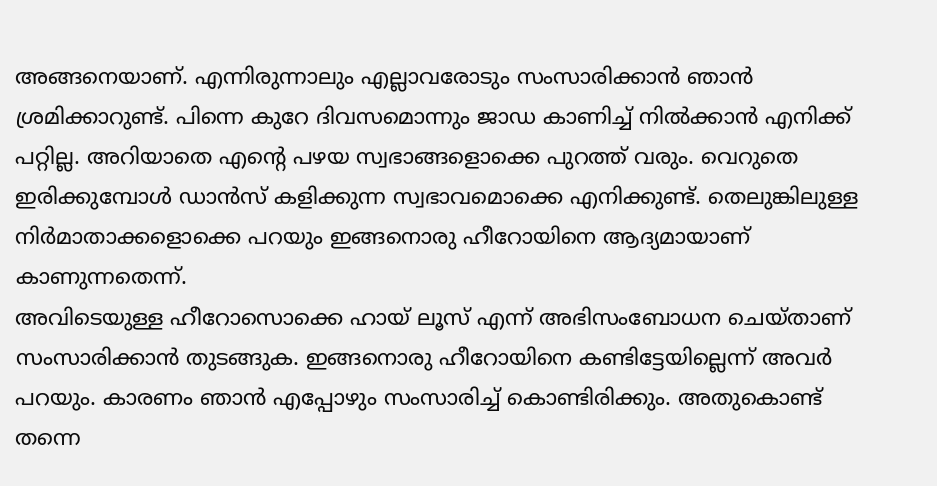അങ്ങനെയാണ്. എന്നിരുന്നാലും എല്ലാവരോടും സംസാരിക്കാൻ ഞാൻ ശ്രമിക്കാറുണ്ട്. പിന്നെ കുറേ ദിവസമൊന്നും ജാഡ കാണിച്ച് നിൽക്കാൻ എനിക്ക് പറ്റില്ല. അറിയാതെ എന്റെ പഴയ സ്വഭാങ്ങളൊക്കെ പുറത്ത് വരും. വെറുതെ ഇരിക്കുമ്പോൾ ഡാൻസ് കളിക്കുന്ന സ്വഭാവമൊക്കെ എനിക്കുണ്ട്. തെലുങ്കിലുള്ള നിർമാതാക്കളൊക്കെ പറയും ഇങ്ങനൊരു ഹീറോയിനെ ആദ്യമായാണ് കാണുന്നതെന്ന്.
അവിടെയുള്ള ഹീറോസൊക്കെ ഹായ് ലൂസ് എന്ന് അഭിസംബോധന ചെയ്താണ് സംസാരിക്കാൻ തുടങ്ങുക. ഇങ്ങനൊരു ഹീറോയിനെ കണ്ടിട്ടേയില്ലെന്ന് അവർ പറയും. കാരണം ഞാൻ എപ്പോഴും സംസാരിച്ച് കൊണ്ടിരിക്കും. അതുകൊണ്ട് തന്നെ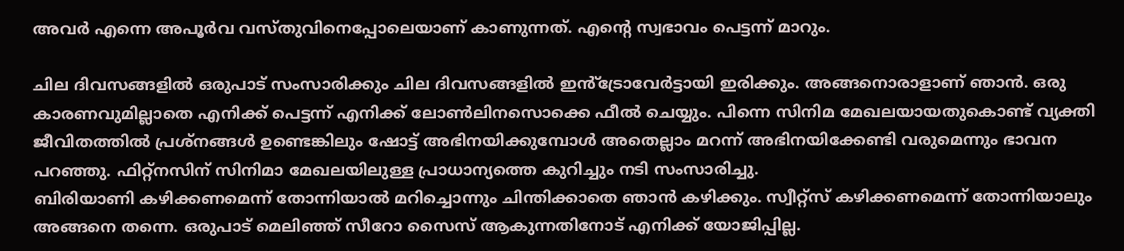അവർ എന്നെ അപൂർവ വസ്തുവിനെപ്പോലെയാണ് കാണുന്നത്. എന്റെ സ്വഭാവം പെട്ടന്ന് മാറും.

ചില ദിവസങ്ങളിൽ ഒരുപാട് സംസാരിക്കും ചില ദിവസങ്ങളിൽ ഇൻ്ട്രോവേർട്ടായി ഇരിക്കും. അങ്ങനൊരാളാണ് ഞാൻ. ഒരു കാരണവുമില്ലാതെ എനിക്ക് പെട്ടന്ന് എനിക്ക് ലോൺലിനസൊക്കെ ഫീൽ ചെയ്യും. പിന്നെ സിനിമ മേഖലയായതുകൊണ്ട് വ്യക്തി ജീവിതത്തിൽ പ്രശ്നങ്ങൾ ഉണ്ടെങ്കിലും ഷോട്ട് അഭിനയിക്കുമ്പോൾ അതെല്ലാം മറന്ന് അഭിനയിക്കേണ്ടി വരുമെന്നും ഭാവന പറഞ്ഞു. ഫിറ്റ്നസിന് സിനിമാ മേഖലയിലുള്ള പ്രാധാന്യത്തെ കുറിച്ചും നടി സംസാരിച്ചു.
ബിരിയാണി കഴിക്കണമെന്ന് തോന്നിയാൽ മറിച്ചൊന്നും ചിന്തിക്കാതെ ഞാൻ കഴിക്കും. സ്വീറ്റ്സ് കഴിക്കണമെന്ന് തോന്നിയാലും അങ്ങനെ തന്നെ. ഒരുപാട് മെലിഞ്ഞ് സീറോ സൈസ് ആകുന്നതിനോട് എനിക്ക് യോജിപ്പില്ല.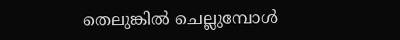തെലുങ്കിൽ ചെല്ലുമ്പോൾ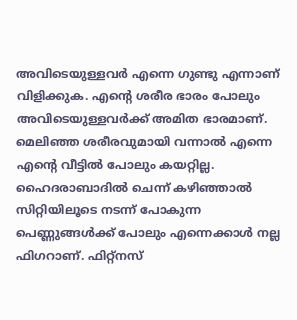അവിടെയുള്ളവർ എന്നെ ഗുണ്ടു എന്നാണ് വിളിക്കുക. എന്റെ ശരീര ഭാരം പോലും അവിടെയുള്ളവർക്ക് അമിത ഭാരമാണ്. മെലിഞ്ഞ ശരീരവുമായി വന്നാൽ എന്നെ എന്റെ വീട്ടിൽ പോലും കയറ്റില്ല.
ഹൈദരാബാദിൽ ചെന്ന് കഴിഞ്ഞാൽ സിറ്റിയിലൂടെ നടന്ന് പോകുന്ന പെണ്ണുങ്ങൾക്ക് പോലും എന്നെക്കാൾ നല്ല ഫിഗറാണ്. ഫിറ്റ്നസ്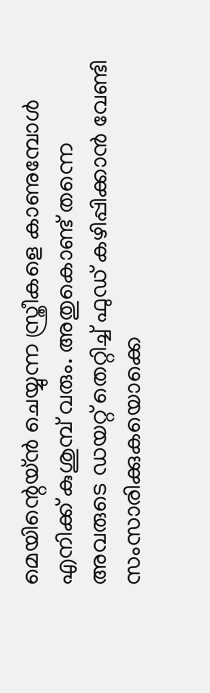മെയിന്റെയ്ൻ ചെയ്യുന്ന സ്ത്രീകളെ കാണുമ്പോൾ എനിക്ക് കുശുമ്പ് വരും. അതുകൊണ്ട് തന്നെ അവരുടെ ഡയറ്റ് തെറ്റിച്ച് ഫുഡ് കഴിപ്പിക്കാൻ വേണ്ടി സംസാരിക്കുകയൊക്കെ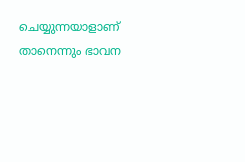ചെയ്യുന്നയാളാണ് താനെന്നും ഭാവന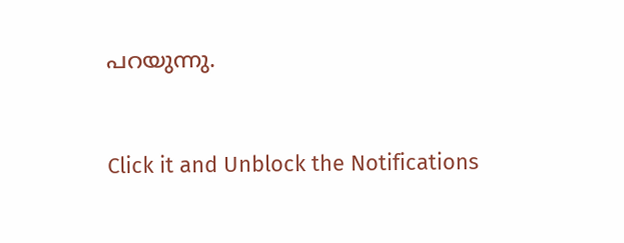പറയുന്നു.


Click it and Unblock the Notifications